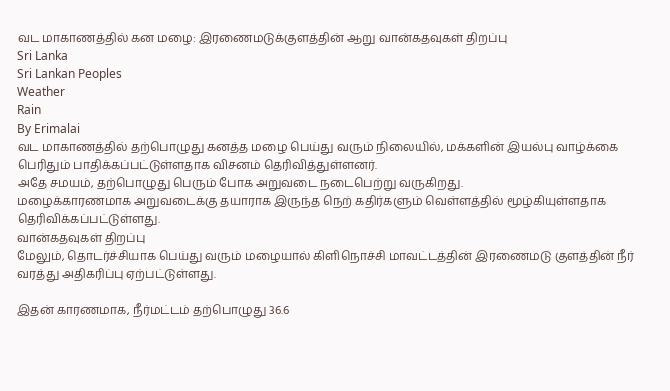வட மாகாணத்தில் கன மழை: இரணைமடுக்குளத்தின் ஆறு வான்கதவுகள் திறப்பு
Sri Lanka
Sri Lankan Peoples
Weather
Rain
By Erimalai
வட மாகாணத்தில் தற்பொழுது கனத்த மழை பெய்து வரும் நிலையில், மக்களின் இயல்பு வாழ்க்கை பெரிதும் பாதிக்கப்பட்டுள்ளதாக விசனம் தெரிவித்துள்ளனர்.
அதே சமயம், தற்பொழுது பெரும் போக அறுவடை நடைபெற்று வருகிறது.
மழைக்காரணமாக அறுவடைக்கு தயாராக இருந்த நெற் கதிர்களும் வெள்ளத்தில் மூழ்கியுள்ளதாக தெரிவிக்கப்பட்டுள்ளது.
வான்கதவுகள் திறப்பு
மேலும், தொடர்ச்சியாக பெய்து வரும் மழையால் கிளிநொச்சி மாவட்டத்தின் இரணைமடு குளத்தின் நீர் வரத்து அதிகரிப்பு ஏற்பட்டுள்ளது.

இதன் காரணமாக, நீர்மட்டம் தற்பொழுது 36.6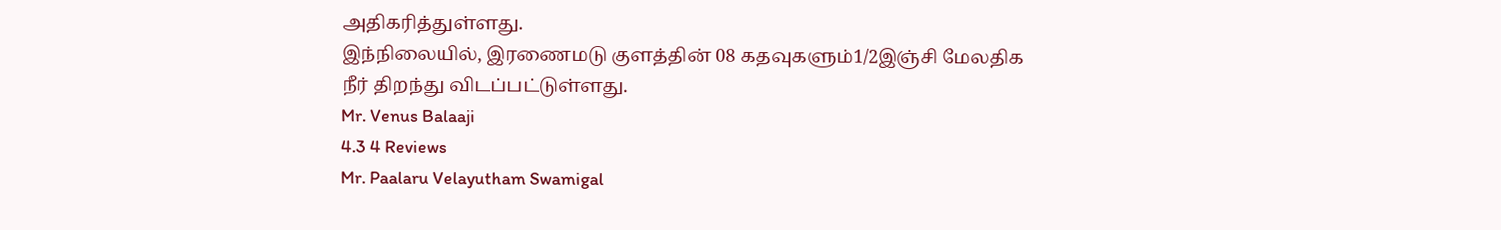அதிகரித்துள்ளது.
இந்நிலையில், இரணைமடு குளத்தின் 08 கதவுகளும்1/2இஞ்சி மேலதிக நீர் திறந்து விடப்பட்டுள்ளது.
Mr. Venus Balaaji
4.3 4 Reviews
Mr. Paalaru Velayutham Swamigal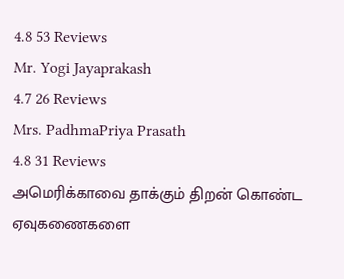4.8 53 Reviews
Mr. Yogi Jayaprakash
4.7 26 Reviews
Mrs. PadhmaPriya Prasath
4.8 31 Reviews
அமெரிக்காவை தாக்கும் திறன் கொண்ட ஏவுகணைகளை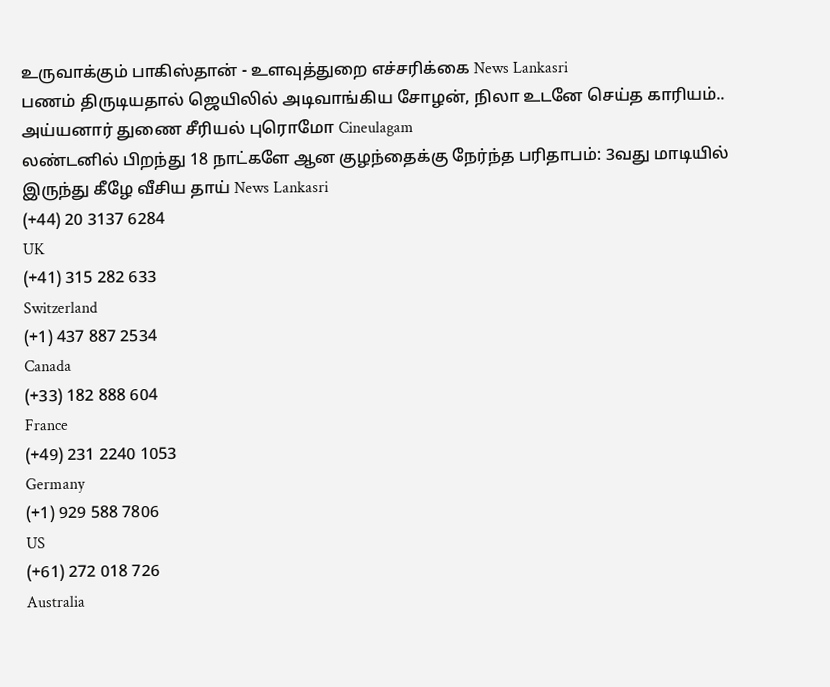உருவாக்கும் பாகிஸ்தான் - உளவுத்துறை எச்சரிக்கை News Lankasri
பணம் திருடியதால் ஜெயிலில் அடிவாங்கிய சோழன், நிலா உடனே செய்த காரியம்.. அய்யனார் துணை சீரியல் புரொமோ Cineulagam
லண்டனில் பிறந்து 18 நாட்களே ஆன குழந்தைக்கு நேர்ந்த பரிதாபம்: 3வது மாடியில் இருந்து கீழே வீசிய தாய் News Lankasri
(+44) 20 3137 6284
UK
(+41) 315 282 633
Switzerland
(+1) 437 887 2534
Canada
(+33) 182 888 604
France
(+49) 231 2240 1053
Germany
(+1) 929 588 7806
US
(+61) 272 018 726
Australia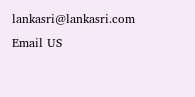lankasri@lankasri.com
Email US